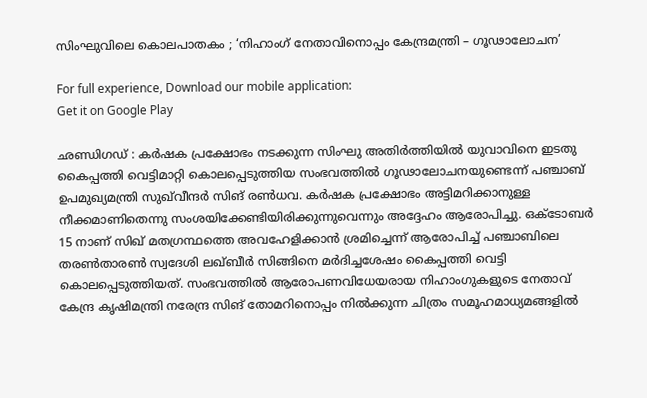സിംഘുവിലെ കൊലപാതകം ; ‘നിഹാംഗ് നേതാവിനൊപ്പം കേന്ദ്രമന്ത്രി – ഗൂഢാലോചന’

For full experience, Download our mobile application:
Get it on Google Play

ഛണ്ഡിഗഡ് : കര്‍ഷക പ്രക്ഷോഭം നടക്കുന്ന സിംഘു അതിര്‍ത്തിയില്‍ യുവാവിനെ ഇടതു കൈപ്പത്തി വെട്ടിമാറ്റി കൊലപ്പെടുത്തിയ സംഭവത്തില്‍ ഗൂഢാലോചനയുണ്ടെന്ന് പഞ്ചാബ് ഉപമുഖ്യമന്ത്രി സുഖ്‌വീന്ദര്‍ സിങ് രണ്‍ധവ. കര്‍ഷക പ്രക്ഷോഭം അട്ടിമറിക്കാനുള്ള നീക്കമാണിതെന്നു സംശയിക്കേണ്ടിയിരിക്കുന്നുവെന്നും അദ്ദേഹം ആരോപിച്ചു. ഒക്‌ടോബര്‍ 15 നാണ് സിഖ് മതഗ്രന്ഥത്തെ അവഹേളിക്കാന്‍ ശ്രമിച്ചെന്ന് ആരോപിച്ച് പഞ്ചാബിലെ തരണ്‍താരണ്‍ സ്വദേശി ലഖ്ബീര്‍ സിങ്ങിനെ മര്‍ദിച്ചശേഷം കൈപ്പത്തി വെട്ടി കൊലപ്പെടുത്തിയത്. സംഭവത്തില്‍ ആരോപണവിധേയരായ നിഹാംഗുകളുടെ നേതാവ് കേന്ദ്ര കൃഷിമന്ത്രി നരേന്ദ്ര സിങ് തോമറിനൊപ്പം നില്‍ക്കുന്ന ചിത്രം സമൂഹമാധ്യമങ്ങളില്‍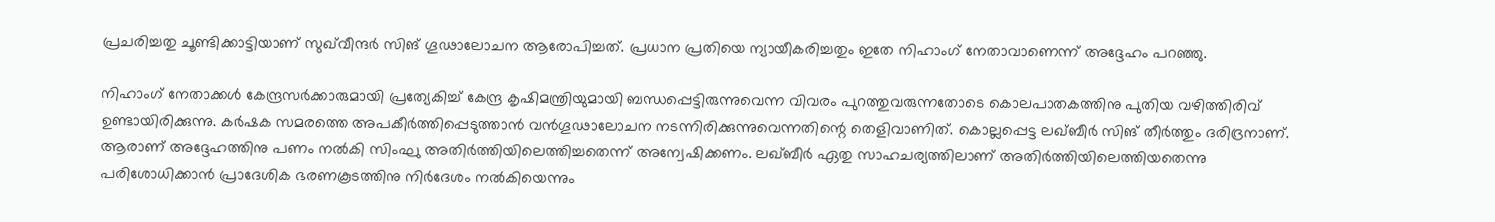പ്രചരിച്ചതു ചൂണ്ടിക്കാട്ടിയാണ് സുഖ്‌വീന്ദര്‍ സിങ് ഗൂഢാലോചന ആരോപിച്ചത്. പ്രധാന പ്രതിയെ ന്യായീകരിച്ചതും ഇതേ നിഹാംഗ് നേതാവാണെന്ന് അദ്ദേഹം പറഞ്ഞു.

നിഹാംഗ് നേതാക്കള്‍ കേന്ദ്രസര്‍ക്കാരുമായി പ്രത്യേകിച്ച് കേന്ദ്ര കൃഷിമന്ത്രിയുമായി ബന്ധപ്പെട്ടിരുന്നുവെന്ന വിവരം പുറത്തുവരുന്നതോടെ കൊലപാതകത്തിനു പുതിയ വഴിത്തിരിവ് ഉണ്ടായിരിക്കുന്നു. കര്‍ഷക സമരത്തെ അപകീര്‍ത്തിപ്പെടുത്താന്‍ വന്‍ഗൂഢാലോചന നടന്നിരിക്കുന്നുവെന്നതിന്റെ തെളിവാണിത്. കൊല്ലപ്പെട്ട ലഖ്ബീര്‍ സിങ് തീര്‍ത്തും ദരിദ്രനാണ്. ആരാണ് അദ്ദേഹത്തിനു പണം നല്‍കി സിംഘു അതിര്‍ത്തിയിലെത്തിച്ചതെന്ന് അന്വേഷിക്കണം. ലഖ്ബീര്‍ ഏതു സാഹചര്യത്തിലാണ് അതിര്‍ത്തിയിലെത്തിയതെന്നു പരിശോധിക്കാന്‍ പ്രാദേശിക ഭരണകൂടത്തിനു നിര്‍ദേശം നല്‍കിയെന്നും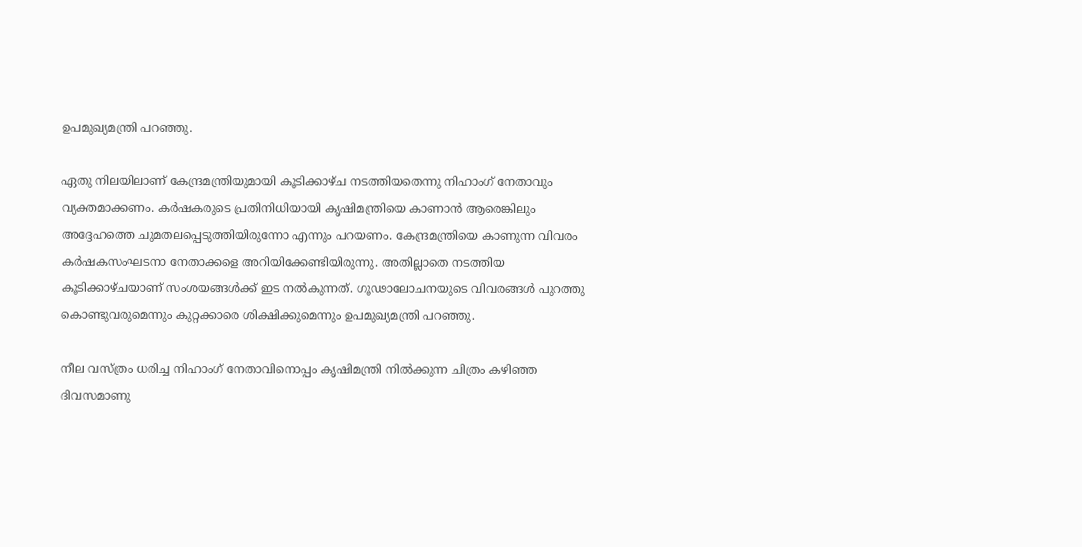ഉപമുഖ്യമന്ത്രി പറഞ്ഞു.

ഏതു നിലയിലാണ് കേന്ദ്രമന്ത്രിയുമായി കൂടിക്കാഴ്ച നടത്തിയതെന്നു നിഹാംഗ് നേതാവും വ്യക്തമാക്കണം. കര്‍ഷകരുടെ പ്രതിനിധിയായി കൃഷിമന്ത്രിയെ കാണാന്‍ ആരെങ്കിലും അദ്ദേഹത്തെ ചുമതലപ്പെടുത്തിയിരുന്നോ എന്നും പറയണം. കേന്ദ്രമന്ത്രിയെ കാണുന്ന വിവരം കര്‍ഷകസംഘടനാ നേതാക്കളെ അറിയിക്കേണ്ടിയിരുന്നു. അതില്ലാതെ നടത്തിയ കൂടിക്കാഴ്ചയാണ് സംശയങ്ങള്‍ക്ക് ഇട നല്‍കുന്നത്. ഗൂഢാലോചനയുടെ വിവരങ്ങള്‍ പുറത്തു കൊണ്ടുവരുമെന്നും കുറ്റക്കാരെ ശിക്ഷിക്കുമെന്നും ഉപമുഖ്യമന്ത്രി പറഞ്ഞു.

നീല വസ്ത്രം ധരിച്ച നിഹാംഗ് നേതാവിനൊപ്പം കൃഷിമന്ത്രി നില്‍ക്കുന്ന ചിത്രം കഴിഞ്ഞ ദിവസമാണു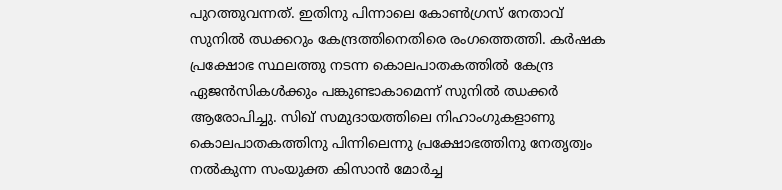പുറത്തുവന്നത്. ഇതിനു പിന്നാലെ കോണ്‍ഗ്രസ് നേതാവ് സുനില്‍ ഝക്കറും കേന്ദ്രത്തിനെതിരെ രംഗത്തെത്തി. കര്‍ഷക പ്രക്ഷോഭ സ്ഥലത്തു നടന്ന കൊലപാതകത്തില്‍ കേന്ദ്ര ഏജന്‍സികള്‍ക്കും പങ്കുണ്ടാകാമെന്ന് സുനില്‍ ഝക്കര്‍ ആരോപിച്ചു. സിഖ് സമുദായത്തിലെ നിഹാംഗുകളാണു കൊലപാതകത്തിനു പിന്നിലെന്നു പ്രക്ഷോഭത്തിനു നേതൃത്വം നല്‍കുന്ന സംയുക്ത കിസാന്‍ മോര്‍ച്ച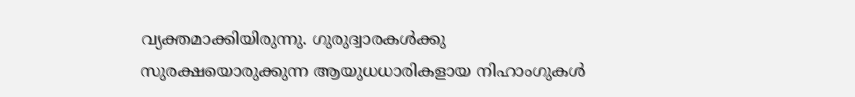വ്യക്തമാക്കിയിരുന്നു. ഗുരുദ്വാരകള്‍ക്കു സുരക്ഷയൊരുക്കുന്ന ആയുധധാരികളായ നിഹാംഗുകള്‍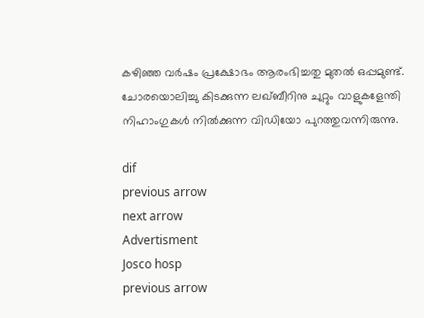കഴിഞ്ഞ വര്‍ഷം പ്രക്ഷോഭം ആരംഭിച്ചതു മുതല്‍ ഒപ്പമുണ്ട്. ചോരയൊലിച്ചു കിടക്കുന്ന ലഖ്ബീറിനു ചുറ്റും വാളുകളേന്തി നിഹാംഗുകള്‍ നില്‍ക്കുന്ന വിഡിയോ പുറത്തുവന്നിരുന്നു.

dif
previous arrow
next arrow
Advertisment
Josco hosp
previous arrow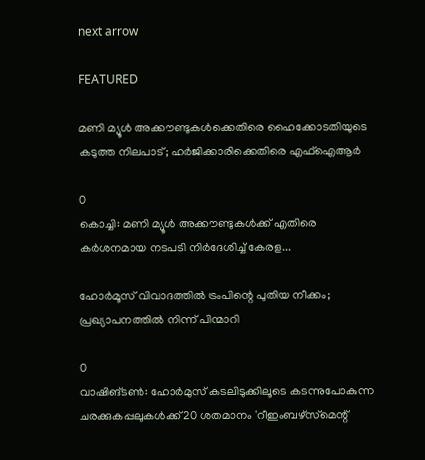next arrow

FEATURED

മണി മ്യൂൾ അക്കൗണ്ടുകൾക്കെതിരെ ഹൈക്കോടതിയുടെ കടുത്ത നിലപാട്; ഹർജിക്കാരിക്കെതിരെ എഫ്‌ഐആർ

0
കൊച്ചി: മണി മ്യൂള്‍ അക്കൗണ്ടുകള്‍ക്ക് എതിരെ കര്‍ശനമായ നടപടി നിര്‍ദേശിച്ച് കേരള...

ഹോർമൂസ് വിവാദത്തിൽ ട്രംപിന്റെ പുതിയ നീക്കം; പ്രഖ്യാപനത്തിൽ നിന്ന് പിന്മാറി

0
വാഷിങ്ടൺ: ഹോർമുസ് കടലിടുക്കിലൂടെ കടന്നുപോകുന്ന ചരക്കുകപ്പലുകൾക്ക് 20 ശതമാനം 'റീഇംബഴ്‌സ്‌മെന്റ്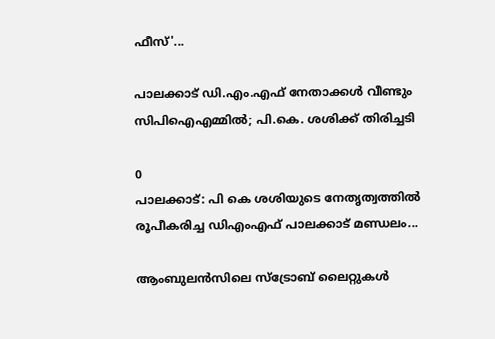ഫീസ്'...

പാലക്കാട് ഡി.എം.എഫ് നേതാക്കൾ വീണ്ടും സിപിഐഎമ്മിൽ; പി.കെ. ശശിക്ക് തിരിച്ചടി

0
പാലക്കാട്: പി കെ ശശിയുടെ നേതൃത്വത്തില്‍ രൂപീകരിച്ച ഡിഎംഎഫ് പാലക്കാട് മണ്ഡലം...

ആംബുലൻസിലെ സ്ട്രോബ് ലൈറ്റുകൾ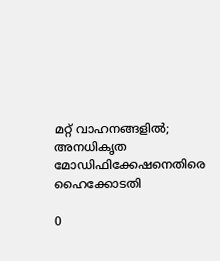മറ്റ് വാഹനങ്ങളിൽ; അനധികൃത മോഡിഫിക്കേഷനെതിരെ ഹൈക്കോടതി

0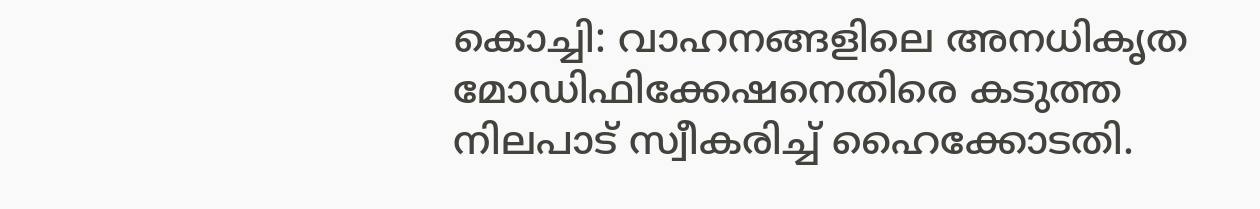കൊച്ചി: വാഹനങ്ങളിലെ അനധികൃത മോഡിഫിക്കേഷനെതിരെ കടുത്ത നിലപാട് സ്വീകരിച്ച് ഹൈക്കോടതി.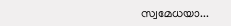സ്വമേധയാ...